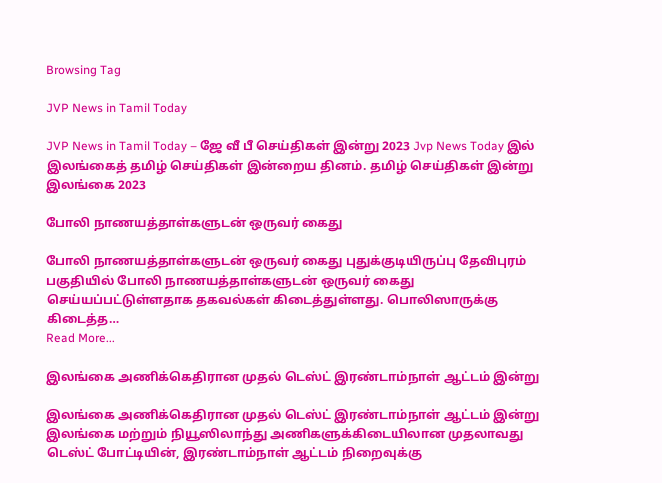Browsing Tag

JVP News in Tamil Today

JVP News in Tamil Today – ஜே வீ பீ செய்திகள் இன்று 2023 Jvp News Today இல் இலங்கைத் தமிழ் செய்திகள் இன்றைய தினம். தமிழ் செய்திகள் இன்று இலங்கை 2023

போலி நாணயத்தாள்களுடன் ஒருவர் கைது

போலி நாணயத்தாள்களுடன் ஒருவர் கைது புதுக்குடியிருப்பு தேவிபுரம் பகுதியில் போலி நாணயத்தாள்களுடன் ஒருவர் கைது செய்யப்பட்டுள்ளதாக தகவல்கள் கிடைத்துள்ளது. பொலிஸாருக்கு கிடைத்த…
Read More...

இலங்கை அணிக்கெதிரான முதல் டெஸ்ட் இரண்டாம்நாள் ஆட்டம் இன்று

இலங்கை அணிக்கெதிரான முதல் டெஸ்ட் இரண்டாம்நாள் ஆட்டம் இன்று இலங்கை மற்றும் நியூஸிலாந்து அணிகளுக்கிடையிலான முதலாவது டெஸ்ட் போட்டியின், இரண்டாம்நாள் ஆட்டம் நிறைவுக்கு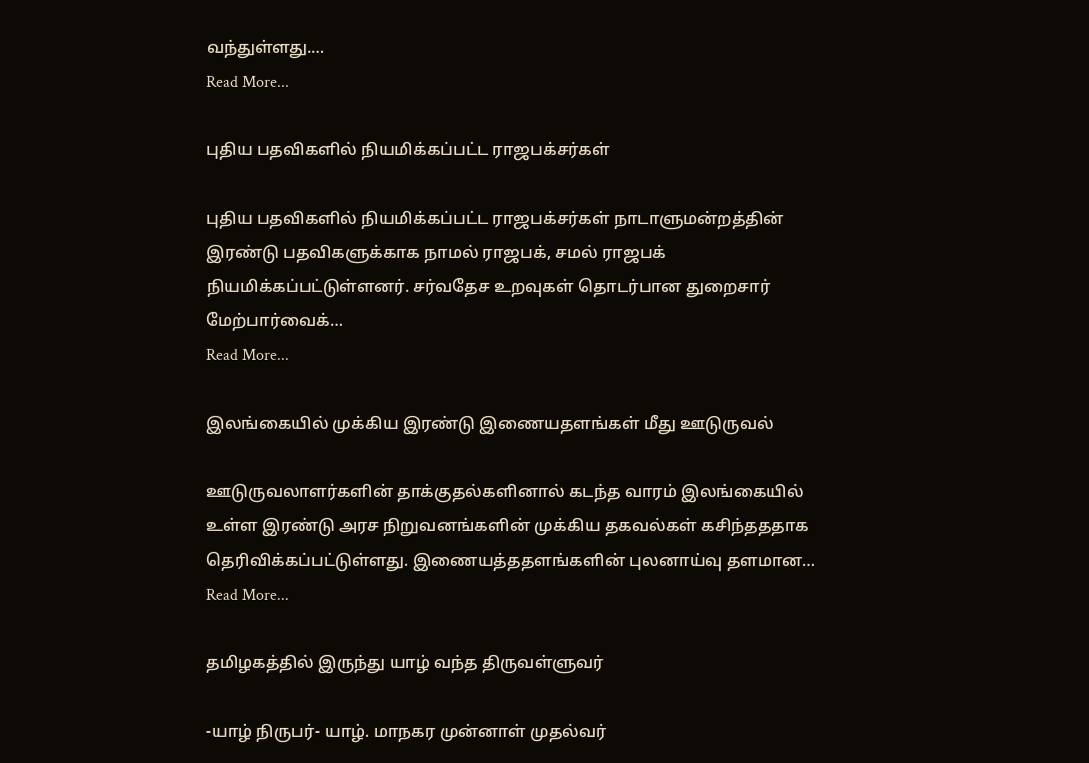வந்துள்ளது.…
Read More...

புதிய பதவிகளில் நியமிக்கப்பட்ட ராஜபக்சர்கள்

புதிய பதவிகளில் நியமிக்கப்பட்ட ராஜபக்சர்கள் நாடாளுமன்றத்தின் இரண்டு பதவிகளுக்காக நாமல் ராஜபக், சமல் ராஜபக் நியமிக்கப்பட்டுள்ளனர். சர்வதேச உறவுகள் தொடர்பான துறைசார் மேற்பார்வைக்…
Read More...

இலங்கையில் முக்கிய இரண்டு இணையதளங்கள் மீது ஊடுருவல்

ஊடுருவலாளர்களின் தாக்குதல்களினால் கடந்த வாரம் இலங்கையில் உள்ள இரண்டு அரச நிறுவனங்களின் முக்கிய தகவல்கள் கசிந்தததாக தெரிவிக்கப்பட்டுள்ளது. இணையத்ததளங்களின் புலனாய்வு தளமான…
Read More...

தமிழகத்தில் இருந்து யாழ் வந்த திருவள்ளுவர்

-யாழ் நிருபர்- யாழ். மாநகர முன்னாள் முதல்வர்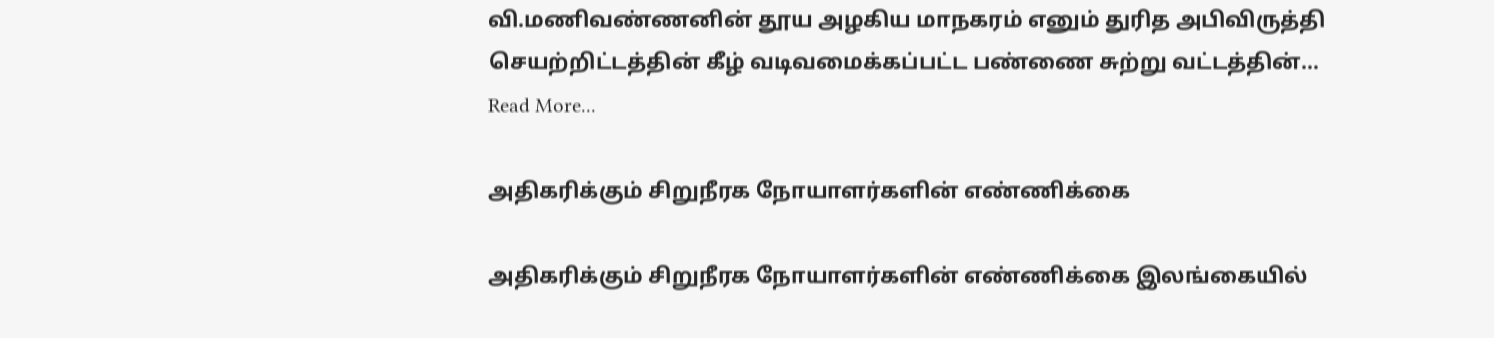வி.மணிவண்ணனின் தூய அழகிய மாநகரம் எனும் துரித அபிவிருத்தி செயற்றிட்டத்தின் கீழ் வடிவமைக்கப்பட்ட பண்ணை சுற்று வட்டத்தின்…
Read More...

அதிகரிக்கும் சிறுநீரக நோயாளர்களின் எண்ணிக்கை

அதிகரிக்கும் சிறுநீரக நோயாளர்களின் எண்ணிக்கை இலங்கையில்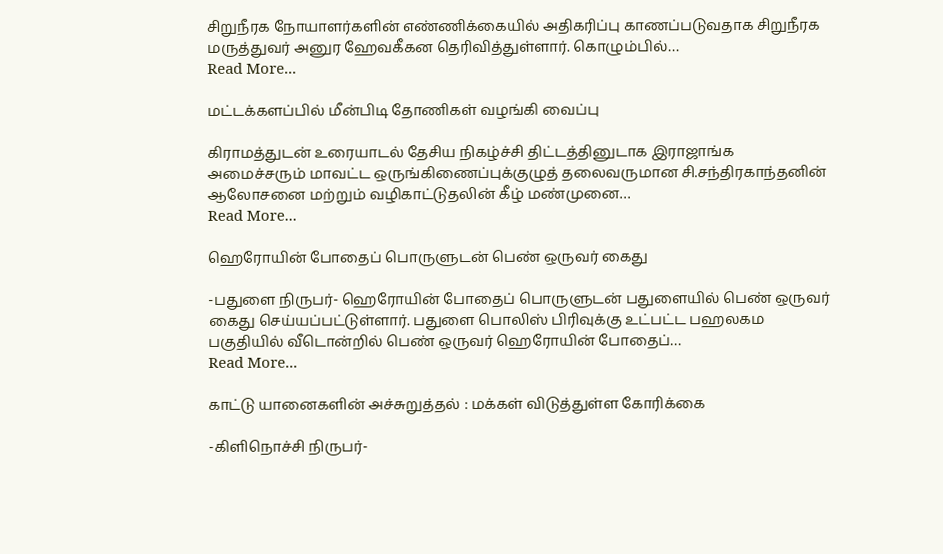சிறுநீரக நோயாளர்களின் எண்ணிக்கையில் அதிகரிப்பு காணப்படுவதாக சிறுநீரக மருத்துவர் அனுர ஹேவகீகன தெரிவித்துள்ளார். கொழும்பில்…
Read More...

மட்டக்களப்பில் மீன்பிடி தோணிகள் வழங்கி வைப்பு

கிராமத்துடன் உரையாடல் தேசிய நிகழ்ச்சி திட்டத்தினுடாக இராஜாங்க அமைச்சரும் மாவட்ட ஒருங்கிணைப்புக்குழுத் தலைவருமான சி.சந்திரகாந்தனின் ஆலோசனை மற்றும் வழிகாட்டுதலின் கீழ் மண்முனை…
Read More...

ஹெரோயின் போதைப் பொருளுடன் பெண் ஒருவர் கைது

-பதுளை நிருபர்- ஹெரோயின் போதைப் பொருளுடன் பதுளையில் பெண் ஒருவர் கைது செய்யப்பட்டுள்ளார். பதுளை பொலிஸ் பிரிவுக்கு உட்பட்ட பஹலகம பகுதியில் வீடொன்றில் பெண் ஒருவர் ஹெரோயின் போதைப்…
Read More...

காட்டு யானைகளின் அச்சுறுத்தல் : மக்கள் விடுத்துள்ள கோரிக்கை

-கிளிநொச்சி நிருபர்-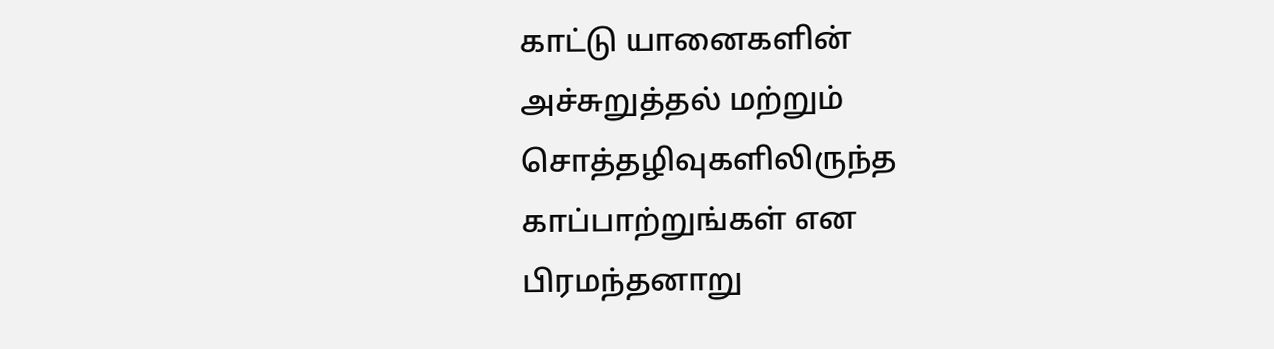காட்டு யானைகளின் அச்சுறுத்தல் மற்றும் சொத்தழிவுகளிலிருந்த காப்பாற்றுங்கள் என பிரமந்தனாறு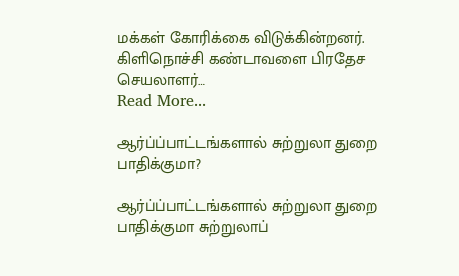மக்கள் கோரிக்கை விடுக்கின்றனர். கிளிநொச்சி கண்டாவளை பிரதேச செயலாளர்…
Read More...

ஆர்ப்ப்பாட்டங்களால் சுற்றுலா துறை பாதிக்குமா?

ஆர்ப்ப்பாட்டங்களால் சுற்றுலா துறை பாதிக்குமா சுற்றுலாப்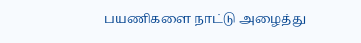பயணிகளை நாட்டு அழைத்து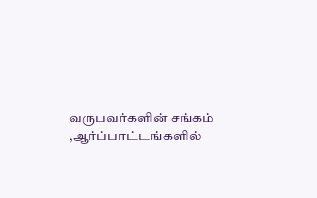வருபவர்களின் சங்கம் ,ஆர்ப்பாட்டங்களில்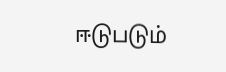ஈடுபடும்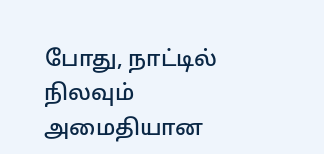போது, நாட்டில் நிலவும் அமைதியான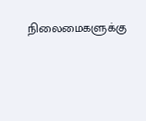நிலைமைகளுக்கு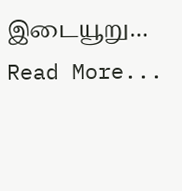இடையூறு…
Read More...